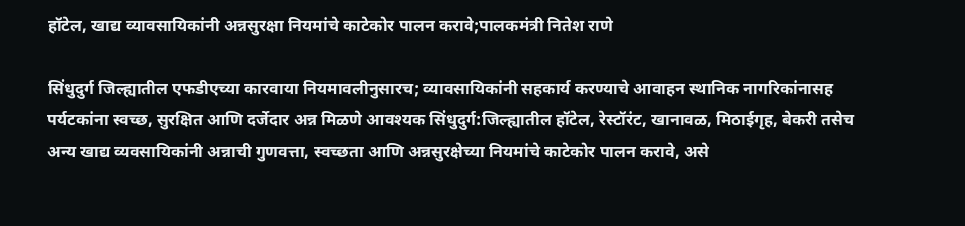हॉटेल, खाद्य व्यावसायिकांनी अन्नसुरक्षा नियमांचे काटेकोर पालन करावे;पालकमंत्री नितेश राणे

सिंधुदुर्ग जिल्ह्यातील एफडीएच्या कारवाया नियमावलीनुसारच; व्यावसायिकांनी सहकार्य करण्याचे आवाहन स्थानिक नागरिकांनासह पर्यटकांना स्वच्छ, सुरक्षित आणि दर्जेदार अन्न मिळणे आवश्यक सिंधुदुर्ग:जिल्ह्यातील हॉटेल, रेस्टॉरंट, खानावळ, मिठाईगृह, बेकरी तसेच अन्य खाद्य व्यवसायिकांनी अन्नाची गुणवत्ता, स्वच्छता आणि अन्नसुरक्षेच्या नियमांचे काटेकोर पालन करावे, असे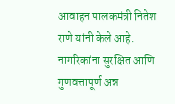आवाहन पालकमंत्री नितेश राणे यांनी केले आहे. नागरिकांना सुरक्षित आणि गुणवत्तापूर्ण अन्न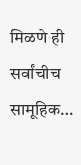मिळणे ही सर्वांचीच सामूहिक…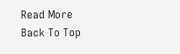Read More
Back To Top